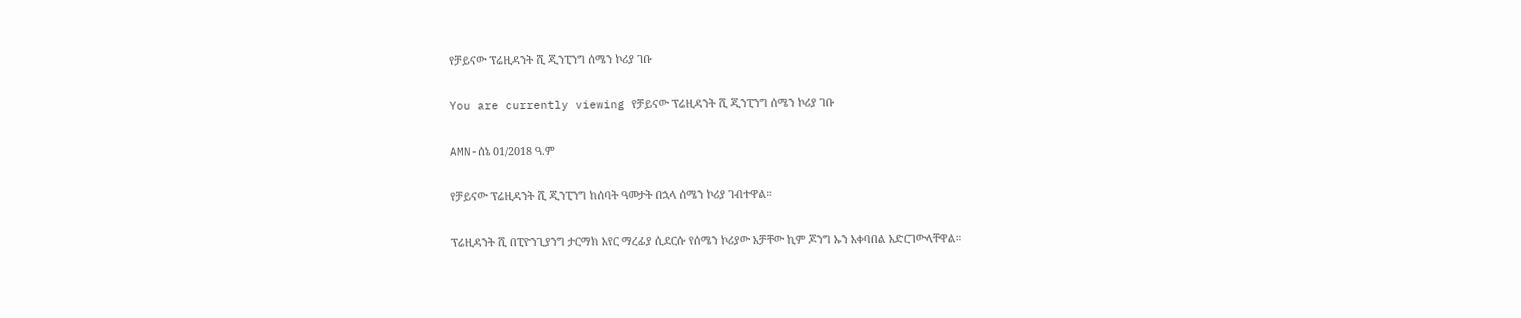የቻይናው ፕሬዚዳንት ሺ ጂንፒንግ ሰሜን ኮሪያ ገቡ

You are currently viewing የቻይናው ፕሬዚዳንት ሺ ጂንፒንግ ሰሜን ኮሪያ ገቡ

AMN-ሰኔ 01/2018 ዓ.ም

የቻይናው ፕሬዚዳንት ሺ ጂንፒንግ ከሰባት ዓመታት በኋላ ሰሜን ኮሪያ ገብተዋል።

ፕሬዚዳንት ሺ በፒዮንጊያንግ ታርማክ አየር ማረፊያ ሲደርሱ የሰሜን ኮሪያው አቻቸው ኪም ጆንግ ኡን አቀባበል አድርገውላቸዋል።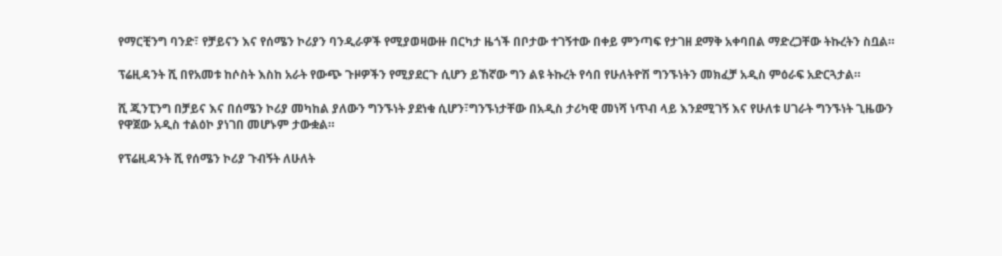የማርቺንግ ባንድ፣ የቻይናን እና የሰሜን ኮሪያን ባንዲራዎች የሚያወዛውዙ በርካታ ዜጎች በቦታው ተገኝተው በቀይ ምንጣፍ የታገዘ ደማቅ አቀባበል ማድረጋቸው ትኩረትን ስቧል።

ፕሬዚዳንት ሺ በየአመቱ ከሶስት እስከ አራት የውጭ ጉዞዎችን የሚያደርጉ ሲሆን ይኸኛው ግን ልዩ ትኩረት የሳበ የሁለትዮሽ ግንኙነትን መክፈቻ አዲስ ምዕራፍ አድርጓታል።

ሺ ጂንፒንግ በቻይና እና በሰሜን ኮሪያ መካከል ያለውን ግንኙነት ያደነቁ ሲሆን፣ግንኙነታቸው በአዲስ ታሪካዊ መነሻ ነጥብ ላይ እንደሚገኝ እና የሁለቱ ሀገራት ግንኙነት ጊዜውን የዋጀው አዲስ ተልዕኮ ያነገበ መሆኑም ታውቋል።

የፕሬዚዳንት ሺ የሰሜን ኮሪያ ጉብኝት ለሁለት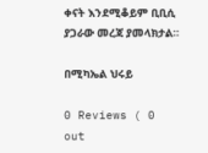ቀናት እንደሚቆይም ቢቢሲ ያጋራው መረጃ ያመላክታል።

በሚካኤል ህሩይ

0 Reviews ( 0 out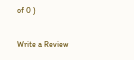of 0 )

Write a Review